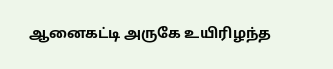ஆனைகட்டி அருகே உயிரிழந்த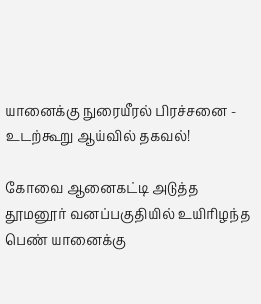யானைக்கு நுரையீரல் பிரச்சனை - உடற்கூறு ஆய்வில் தகவல்!

கோவை ஆனைகட்டி அடுத்த தூமனூர் வனப்பகுதியில் உயிரிழந்த பெண் யானைக்கு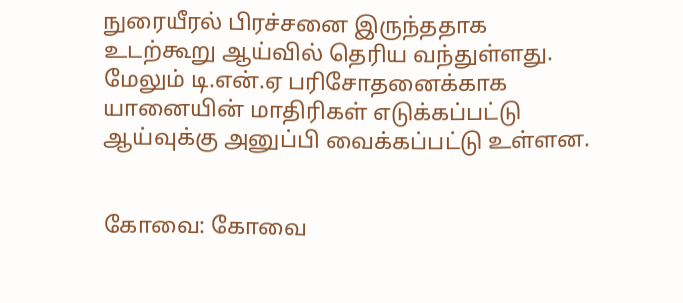நுரையீரல் பிரச்சனை இருந்ததாக உடற்கூறு ஆய்வில் தெரிய வந்துள்ளது. மேலும் டி.என்.ஏ பரிசோதனைக்காக யானையின் மாதிரிகள் எடுக்கப்பட்டு ஆய்வுக்கு அனுப்பி வைக்கப்பட்டு உள்ளன.


கோவை: கோவை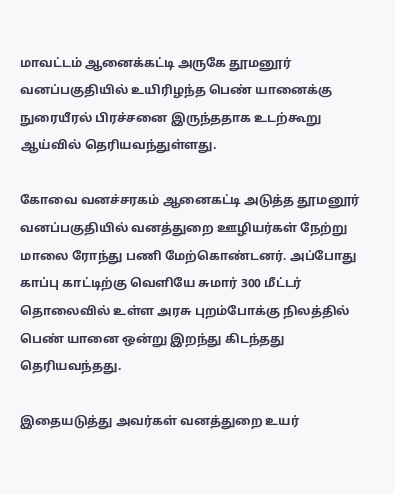மாவட்டம் ஆனைக்கட்டி அருகே தூமனூர் வனப்பகுதியில் உயிரிழந்த பெண் யானைக்கு நுரையீரல் பிரச்சனை இருந்ததாக உடற்கூறு ஆய்வில் தெரியவந்துள்ளது.

கோவை வனச்சரகம் ஆனைகட்டி அடுத்த தூமனூர் வனப்பகுதியில் வனத்துறை ஊழியர்கள் நேற்று மாலை ரோந்து பணி மேற்கொண்டனர். அப்போது காப்பு காட்டிற்கு வெளியே சுமார் 300 மீட்டர் தொலைவில் உள்ள அரசு புறம்போக்கு நிலத்தில் பெண் யானை ஒன்று இறந்து கிடந்தது தெரியவந்தது.

இதையடுத்து அவர்கள் வனத்துறை உயர்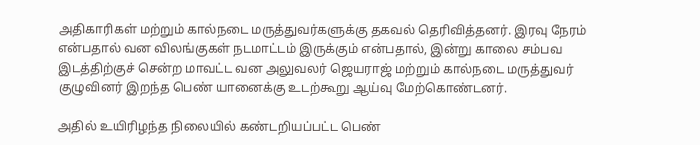அதிகாரிகள் மற்றும் கால்நடை மருத்துவர்களுக்கு தகவல் தெரிவித்தனர். இரவு நேரம் என்பதால் வன விலங்குகள் நடமாட்டம் இருக்கும் என்பதால், இன்று காலை சம்பவ இடத்திற்குச் சென்ற மாவட்ட வன அலுவலர் ஜெயராஜ் மற்றும் கால்நடை மருத்துவர் குழுவினர் இறந்த பெண் யானைக்கு உடற்கூறு ஆய்வு மேற்கொண்டனர்.

அதில் உயிரிழந்த நிலையில் கண்டறியப்பட்ட பெண்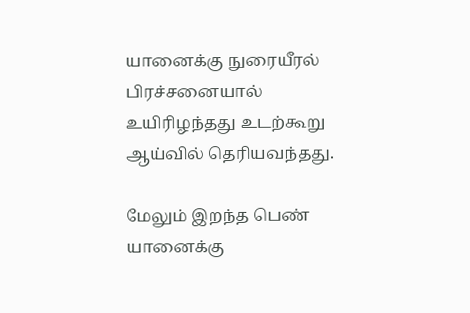யானைக்கு நுரையீரல் பிரச்சனையால் உயிரிழந்தது உடற்கூறு ஆய்வில் தெரியவந்தது.

மேலும் இறந்த பெண் யானைக்கு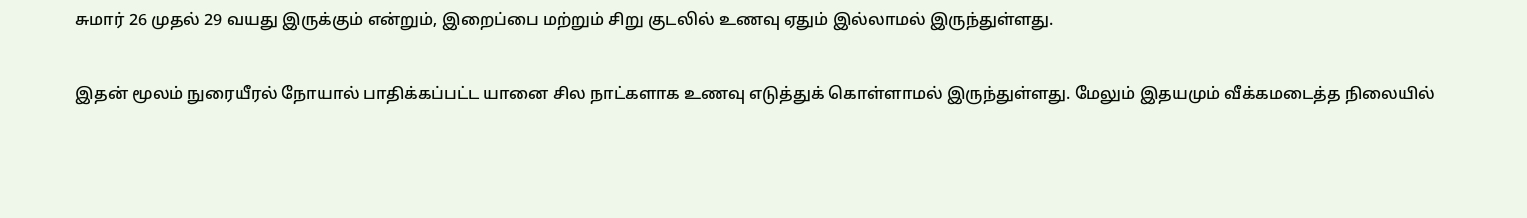சுமார் 26 முதல் 29 வயது இருக்கும் என்றும், இறைப்பை மற்றும் சிறு குடலில் உணவு ஏதும் இல்லாமல் இருந்துள்ளது.

இதன் மூலம் நுரையீரல் நோயால் பாதிக்கப்பட்ட யானை சில நாட்களாக உணவு எடுத்துக் கொள்ளாமல் இருந்துள்ளது. மேலும் இதயமும் வீக்கமடைத்த நிலையில்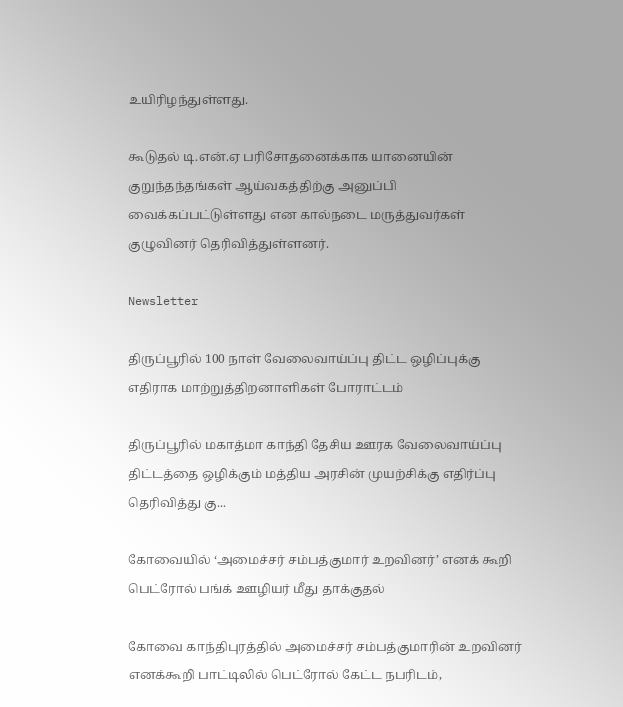உயிரிழந்துள்ளது.

கூடுதல் டி.என்.ஏ பரிசோதனைக்காக யானையின் குறுந்தந்தங்கள் ஆய்வகத்திற்கு அனுப்பி வைக்கப்பட்டுள்ளது என கால்நடை மருத்துவர்கள் குழுவினர் தெரிவித்துள்ளனர்.

Newsletter

திருப்பூரில் 100 நாள் வேலைவாய்ப்பு திட்ட ஒழிப்புக்கு எதிராக மாற்றுத்திறனாளிகள் போராட்டம்

திருப்பூரில் மகாத்மா காந்தி தேசிய ஊரக வேலைவாய்ப்பு திட்டத்தை ஒழிக்கும் மத்திய அரசின் முயற்சிக்கு எதிர்ப்பு தெரிவித்து கு...

கோவையில் ‘அமைச்சர் சம்பத்குமார் உறவினர்’ எனக் கூறி பெட்ரோல் பங்க் ஊழியர் மீது தாக்குதல்

கோவை காந்திபுரத்தில் அமைச்சர் சம்பத்குமாரின் உறவினர் எனக்கூறி பாட்டிலில் பெட்ரோல் கேட்ட நபரிடம்,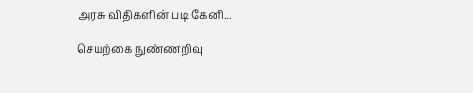அரசு விதிகளின் படி கேனி...

செயற்கை நுண்ணறிவு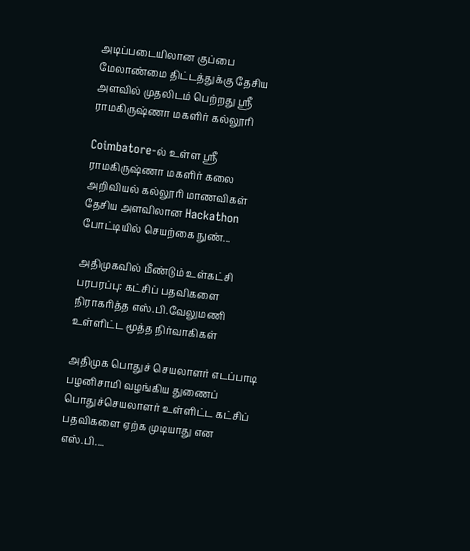அடிப்படையிலான குப்பை மேலாண்மை திட்டத்துக்கு தேசிய அளவில் முதலிடம் பெற்றது ஶ்ரீ ராமகிருஷ்ணா மகளிர் கல்லூரி

Coimbatore-ல் உள்ள ஶ்ரீ ராமகிருஷ்ணா மகளிர் கலை அறிவியல் கல்லூரி மாணவிகள் தேசிய அளவிலான Hackathon போட்டியில் செயற்கை நுண்...

அதிமுகவில் மீண்டும் உள்கட்சி பரபரப்பு: கட்சிப் பதவிகளை நிராகரித்த எஸ்.பி.வேலுமணி உள்ளிட்ட மூத்த நிர்வாகிகள்

அதிமுக பொதுச் செயலாளர் எடப்பாடி பழனிசாமி வழங்கிய துணைப் பொதுச்செயலாளர் உள்ளிட்ட கட்சிப் பதவிகளை ஏற்க முடியாது என எஸ்.பி....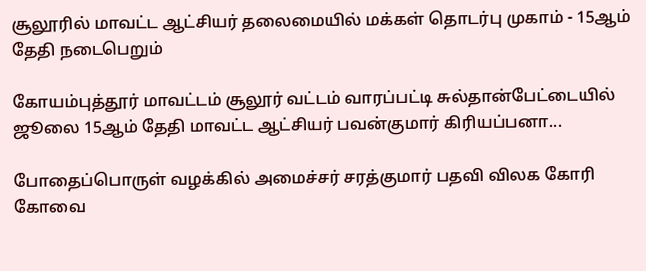சூலூரில் மாவட்ட ஆட்சியர் தலைமையில் மக்கள் தொடர்பு முகாம் - 15ஆம் தேதி நடைபெறும்

கோயம்புத்தூர் மாவட்டம் சூலூர் வட்டம் வாரப்பட்டி சுல்தான்பேட்டையில் ஜூலை 15ஆம் தேதி மாவட்ட ஆட்சியர் பவன்குமார் கிரியப்பனா...

போதைப்பொருள் வழக்கில் அமைச்சர் சரத்குமார் பதவி விலக கோரி கோவை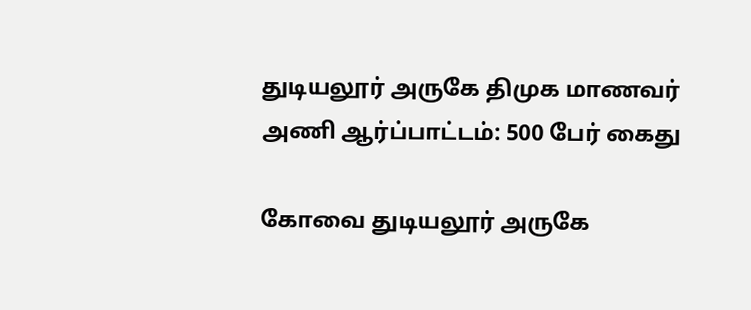துடியலூர் அருகே திமுக மாணவர் அணி ஆர்ப்பாட்டம்: 500 பேர் கைது

கோவை துடியலூர் அருகே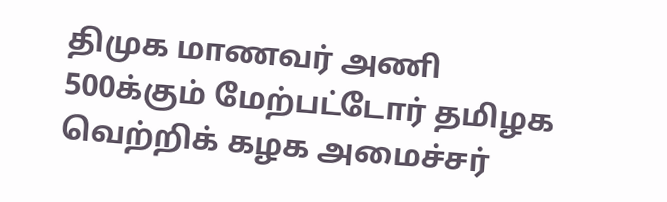திமுக மாணவர் அணி 500க்கும் மேற்பட்டோர் தமிழக வெற்றிக் கழக அமைச்சர்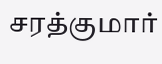சரத்குமார்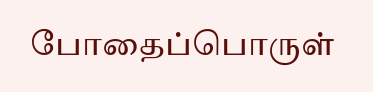போதைப்பொருள்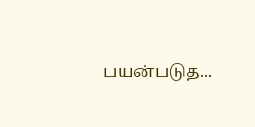பயன்படுத...